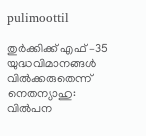pulimoottil

തുര്‍ക്കിക്ക് എഫ് –35 യുദ്ധവിമാനങ്ങള്‍ വില്‍ക്കരുതെന്ന് നെതന്യാഹു: വില്‍പന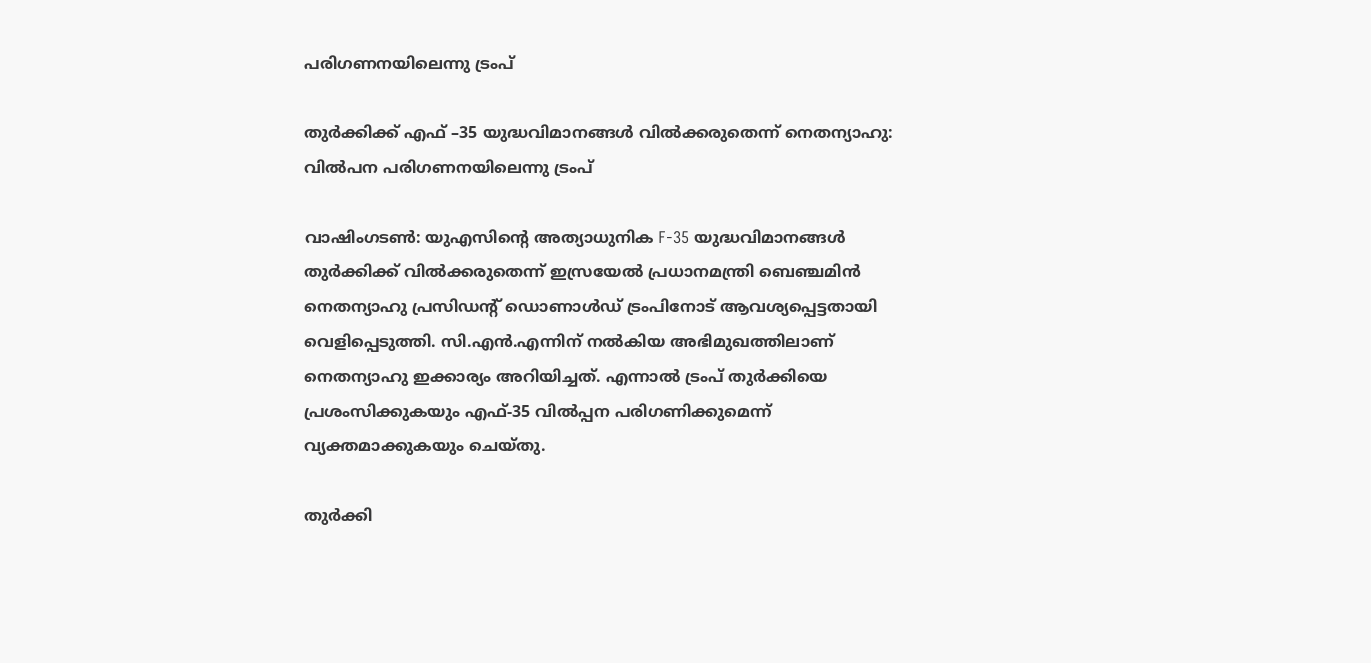പരിഗണനയിലെന്നു ട്രംപ്

തുര്‍ക്കിക്ക് എഫ് –35 യുദ്ധവിമാനങ്ങള്‍ വില്‍ക്കരുതെന്ന് നെതന്യാഹു: വില്‍പന പരിഗണനയിലെന്നു ട്രംപ്

വാഷിംഗടണ്‍: യുഎസിന്റെ അത്യാധുനിക F-35 യുദ്ധവിമാനങ്ങള്‍ തുര്‍ക്കിക്ക് വില്‍ക്കരുതെന്ന് ഇസ്രയേല്‍ പ്രധാനമന്ത്രി ബെഞ്ചമിന്‍ നെതന്യാഹു പ്രസിഡന്റ് ഡൊണാള്‍ഡ് ട്രംപിനോട് ആവശ്യപ്പെട്ടതായി വെളിപ്പെടുത്തി. സി.എന്‍.എന്നിന് നല്‍കിയ അഭിമുഖത്തിലാണ് നെതന്യാഹു ഇക്കാര്യം അറിയിച്ചത്. എന്നാല്‍ ട്രംപ് തുര്‍ക്കിയെ പ്രശംസിക്കുകയും എഫ്-35 വില്‍പ്പന പരിഗണിക്കുമെന്ന് വ്യക്തമാക്കുകയും ചെയ്തു.

തുര്‍ക്കി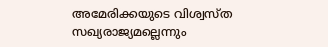അമേരിക്കയുടെ വിശ്വസ്ത സഖ്യരാജ്യമല്ലെന്നും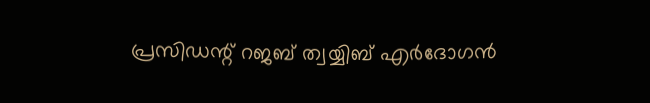പ്രസിഡന്റ് റജബ് ത്വയ്യിബ് എര്‍ദോഗന്‍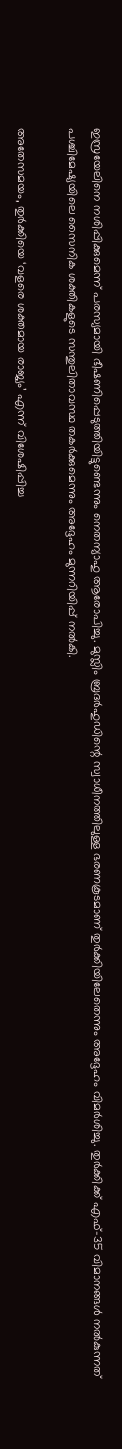ഇസ്രയേലിനെ നശിപ്പിക്കുമെന്ന് പരസ്യമായി ഭീഷണിപ്പെടുത്തിയിട്ടുണ്ടെന്നും നെതന്യാഹു ആരോപിച്ചു. മുസ്ലിം ബ്രദര്‍ഹുഡിന്റെ സ്വാധീനത്തിലുള്ള ഭരണകൂടമാണ് തുര്‍ക്കിയിലേതെന്നും അദ്ദേഹം വിമര്‍ശിച്ചു. തുര്‍ക്കിക്ക് എഫ്–35 വിമാനങ്ങള്‍ നല്‍കുന്നത് പശ്ചിമേഷ്യയിലെ സൈനിക ശക്തികളുടെ സന്തുലിതാവസ്ഥ തകര്‍ക്കുമെന്നും അദ്ദേഹം മുന്നറിയിപ്പ് നല്‍കി.

അതേസമയം, തുര്‍ക്കിയെ ‘വളരെ ശക്തമായ രാജ്യം’ എന്ന് വിശേഷിപ്പിച്ച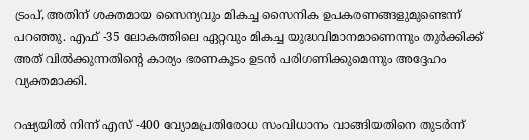ട്രംപ്, അതിന് ശക്തമായ സൈന്യവും മികച്ച സൈനിക ഉപകരണങ്ങളുമുണ്ടെന്ന് പറഞ്ഞു. എഫ് -35 ലോകത്തിലെ ഏറ്റവും മികച്ച യുദ്ധവിമാനമാണെന്നും തുര്‍ക്കിക്ക് അത് വില്‍ക്കുന്നതിന്റെ കാര്യം ഭരണകൂടം ഉടന്‍ പരിഗണിക്കുമെന്നും അദ്ദേഹം വ്യക്തമാക്കി.

റഷ്യയില്‍ നിന്ന് എസ് -400 വ്യോമപ്രതിരോധ സംവിധാനം വാങ്ങിയതിനെ തുടര്‍ന്ന്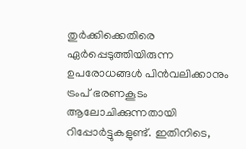തുര്‍ക്കിക്കെതിരെ ഏര്‍പ്പെടുത്തിയിരുന്ന ഉപരോധങ്ങള്‍ പിന്‍വലിക്കാനും ട്രംപ് ഭരണകൂടം ആലോചിക്കുന്നതായി റിപ്പോര്‍ട്ടുകളുണ്ട്. ഇതിനിടെ,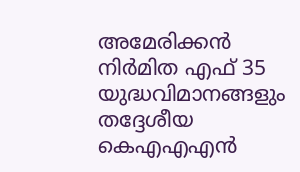അമേരിക്കന്‍ നിര്‍മിത എഫ് 35 യുദ്ധവിമാനങ്ങളും തദ്ദേശീയ കെഎഎഎന്‍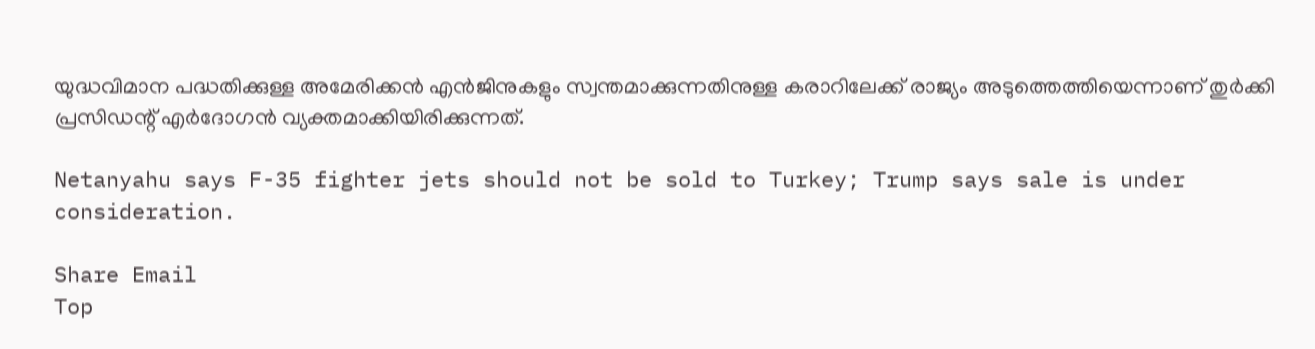യുദ്ധവിമാന പദ്ധതിക്കുള്ള അമേരിക്കന്‍ എന്‍ജിനുകളും സ്വന്തമാക്കുന്നതിനുള്ള കരാറിലേക്ക് രാജ്യം അടുത്തെത്തിയെന്നാണ് തുര്‍ക്കി പ്രസിഡന്റ് എര്‍ദോഗന്‍ വ്യക്തമാക്കിയിരിക്കുന്നത്.

Netanyahu says F-35 fighter jets should not be sold to Turkey; Trump says sale is under consideration.

Share Email
Top